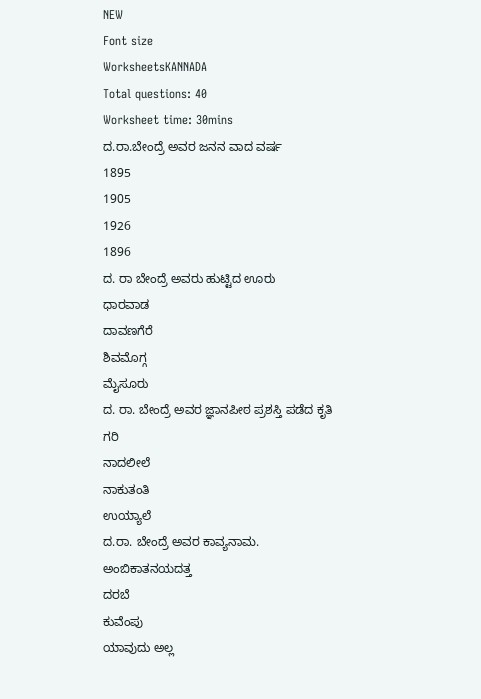NEW
Font size
WorksheetsKANNADA
Total questions: 40
Worksheet time: 30mins
ದ.ರಾ.ಬೇಂದ್ರೆ ಅವರ ಜನನ ವಾದ ವರ್ಷ
1895
1905
1926
1896
ದ. ರಾ ಬೇಂದ್ರೆ ಅವರು ಹುಟ್ಟಿದ ಊರು
ಧಾರವಾಡ
ದಾವಣಗೆರೆ
ಶಿವಮೊಗ್ಗ
ಮೈಸೂರು
ದ. ರಾ. ಬೇಂದ್ರೆ ಅವರ ಜ್ಞಾನಪೀಠ ಪ್ರಶಸ್ತಿ ಪಡೆದ ಕೃತಿ
ಗರಿ
ನಾದಲೀಲೆ
ನಾಕುತಂತಿ
ಉಯ್ಯಾಲೆ
ದ.ರಾ. ಬೇಂದ್ರೆ ಅವರ ಕಾವ್ಯನಾಮ.
ಅಂಬಿಕಾತನಯದತ್ತ
ದರಬೆ
ಕುವೆಂಪು
ಯಾವುದು ಅಲ್ಲ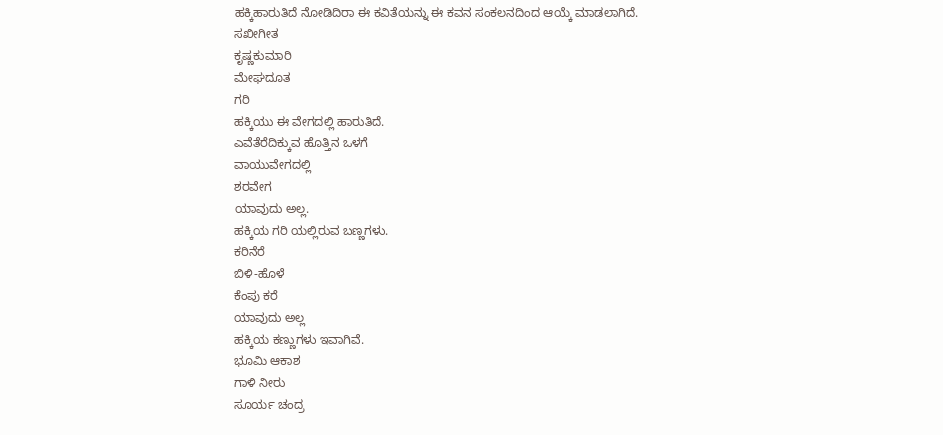ಹಕ್ಕಿಹಾರುತಿದೆ ನೋಡಿದಿರಾ ಈ ಕವಿತೆಯನ್ನು ಈ ಕವನ ಸಂಕಲನದಿಂದ ಆಯ್ಕೆ ಮಾಡಲಾಗಿದೆ.
ಸಖೀಗೀತ
ಕೃಷ್ಣಕುಮಾರಿ
ಮೇಘದೂತ
ಗರಿ
ಹಕ್ಕಿಯು ಈ ವೇಗದಲ್ಲಿ ಹಾರುತಿದೆ.
ಎವೆತೆರೆದಿಕ್ಕುವ ಹೊತ್ತಿನ ಒಳಗೆ
ವಾಯುವೇಗದಲ್ಲಿ
ಶರವೇಗ
ಯಾವುದು ಅಲ್ಲ.
ಹಕ್ಕಿಯ ಗರಿ ಯಲ್ಲಿರುವ ಬಣ್ಣಗಳು.
ಕರಿನೆರೆ
ಬಿಳಿ-ಹೊಳೆ
ಕೆಂಪು ಕರೆ
ಯಾವುದು ಅಲ್ಲ
ಹಕ್ಕಿಯ ಕಣ್ಣುಗಳು ಇವಾಗಿವೆ.
ಭೂಮಿ ಆಕಾಶ
ಗಾಳಿ ನೀರು
ಸೂರ್ಯ ಚಂದ್ರ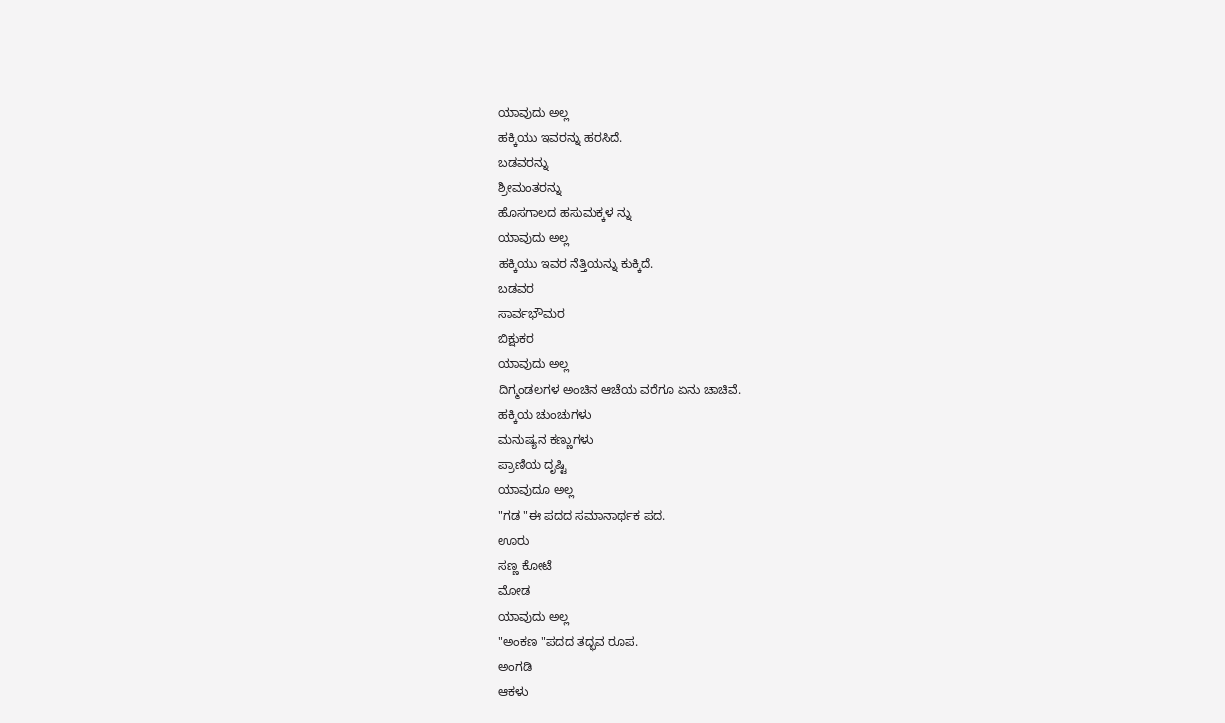ಯಾವುದು ಅಲ್ಲ
ಹಕ್ಕಿಯು ಇವರನ್ನು ಹರಸಿದೆ.
ಬಡವರನ್ನು
ಶ್ರೀಮಂತರನ್ನು
ಹೊಸಗಾಲದ ಹಸುಮಕ್ಕಳ ನ್ನು
ಯಾವುದು ಅಲ್ಲ
ಹಕ್ಕಿಯು ಇವರ ನೆತ್ತಿಯನ್ನು ಕುಕ್ಕಿದೆ.
ಬಡವರ
ಸಾರ್ವಭೌಮರ
ಬಿಕ್ಷುಕರ
ಯಾವುದು ಅಲ್ಲ
ದಿಗ್ಮಂಡಲಗಳ ಅಂಚಿನ ಆಚೆಯ ವರೆಗೂ ಏನು ಚಾಚಿವೆ.
ಹಕ್ಕಿಯ ಚುಂಚುಗಳು
ಮನುಷ್ಯನ ಕಣ್ಣುಗಳು
ಪ್ರಾಣಿಯ ದೃಷ್ಟಿ
ಯಾವುದೂ ಅಲ್ಲ
"ಗಡ "ಈ ಪದದ ಸಮಾನಾರ್ಥಕ ಪದ.
ಊರು
ಸಣ್ಣ ಕೋಟೆ
ಮೋಡ
ಯಾವುದು ಅಲ್ಲ
"ಅಂಕಣ "ಪದದ ತದ್ಭವ ರೂಪ.
ಅಂಗಡಿ
ಆಕಳು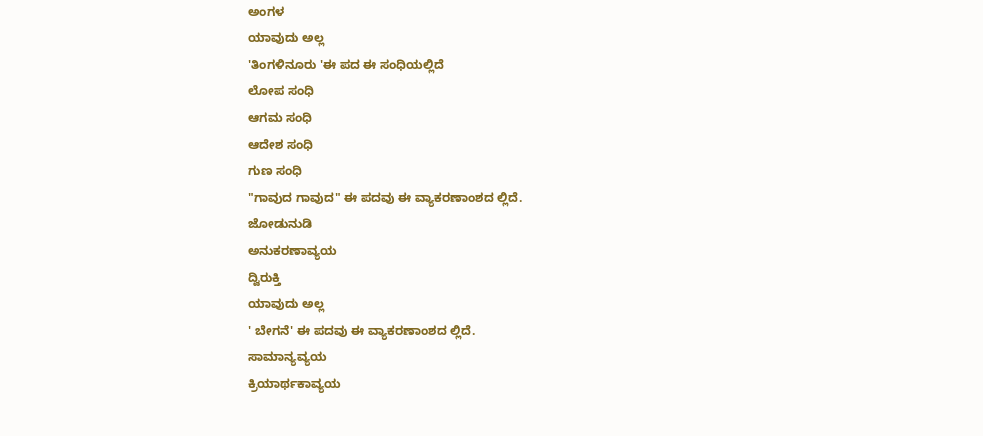ಅಂಗಳ
ಯಾವುದು ಅಲ್ಲ
'ತಿಂಗಳಿನೂರು 'ಈ ಪದ ಈ ಸಂಧಿಯಲ್ಲಿದೆ
ಲೋಪ ಸಂಧಿ
ಆಗಮ ಸಂಧಿ
ಆದೇಶ ಸಂಧಿ
ಗುಣ ಸಂಧಿ
"ಗಾವುದ ಗಾವುದ" ಈ ಪದವು ಈ ವ್ಯಾಕರಣಾಂಶದ ಲ್ಲಿದೆ.
ಜೋಡುನುಡಿ
ಅನುಕರಣಾವ್ಯಯ
ದ್ವಿರುಕ್ತಿ
ಯಾವುದು ಅಲ್ಲ
' ಬೇಗನೆ' ಈ ಪದವು ಈ ವ್ಯಾಕರಣಾಂಶದ ಲ್ಲಿದೆ.
ಸಾಮಾನ್ಯವ್ಯಯ
ಕ್ರಿಯಾರ್ಥಕಾವ್ಯಯ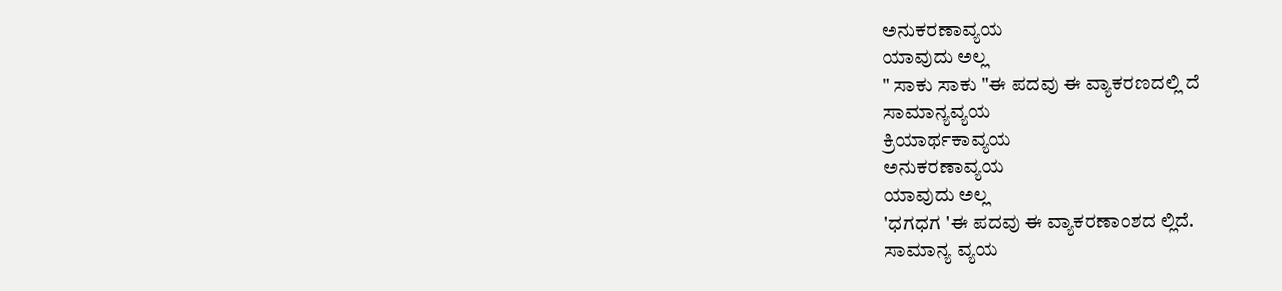ಅನುಕರಣಾವ್ಯಯ
ಯಾವುದು ಅಲ್ಲ
" ಸಾಕು ಸಾಕು "ಈ ಪದವು ಈ ವ್ಯಾಕರಣದಲ್ಲಿ ದೆ
ಸಾಮಾನ್ಯವ್ಯಯ
ಕ್ರಿಯಾರ್ಥಕಾವ್ಯಯ
ಅನುಕರಣಾವ್ಯಯ
ಯಾವುದು ಅಲ್ಲ
'ಧಗಧಗ 'ಈ ಪದವು ಈ ವ್ಯಾಕರಣಾಂಶದ ಲ್ಲಿದೆ.
ಸಾಮಾನ್ಯ ವ್ಯಯ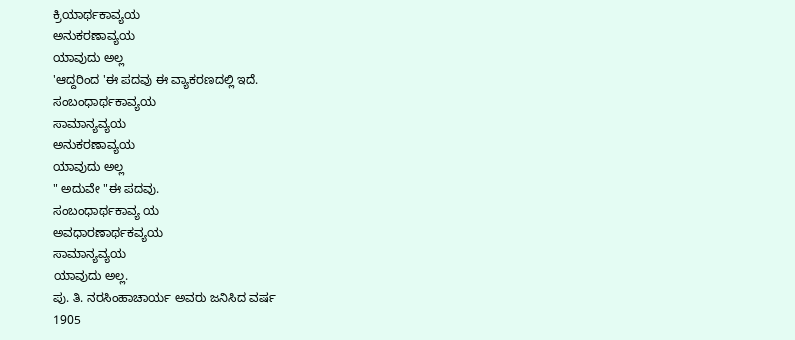ಕ್ರಿಯಾರ್ಥಕಾವ್ಯಯ
ಅನುಕರಣಾವ್ಯಯ
ಯಾವುದು ಅಲ್ಲ
'ಆದ್ದರಿಂದ 'ಈ ಪದವು ಈ ವ್ಯಾಕರಣದಲ್ಲಿ ಇದೆ.
ಸಂಬಂಧಾರ್ಥಕಾವ್ಯಯ
ಸಾಮಾನ್ಯವ್ಯಯ
ಅನುಕರಣಾವ್ಯಯ
ಯಾವುದು ಅಲ್ಲ
" ಅದುವೇ "ಈ ಪದವು.
ಸಂಬಂಧಾರ್ಥಕಾವ್ಯ ಯ
ಅವಧಾರಣಾರ್ಥಕವ್ಯಯ
ಸಾಮಾನ್ಯವ್ಯಯ
ಯಾವುದು ಅಲ್ಲ.
ಪು. ತಿ. ನರಸಿಂಹಾಚಾರ್ಯ ಅವರು ಜನಿಸಿದ ವರ್ಷ
1905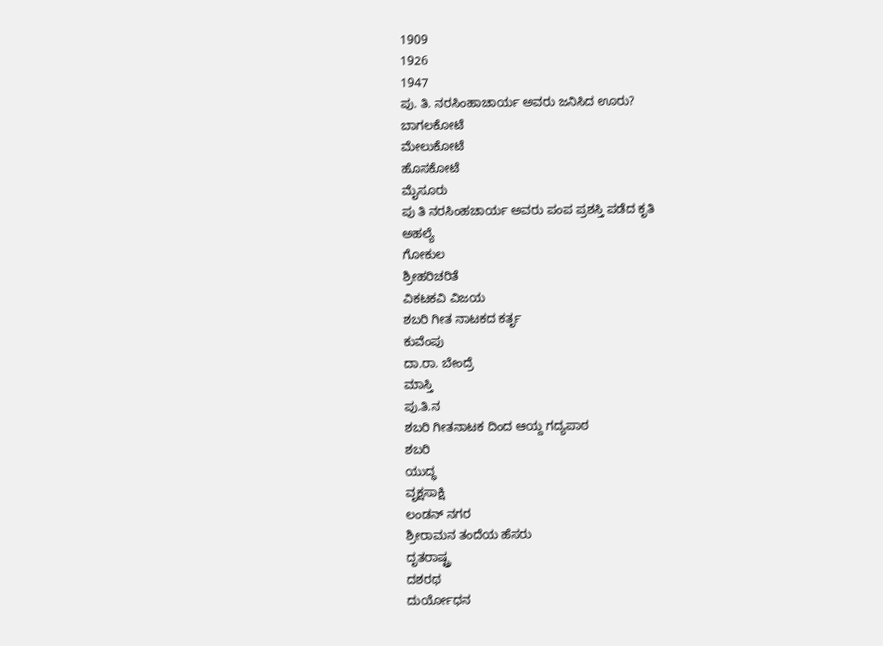1909
1926
1947
ಪು. ತಿ. ನರಸಿಂಹಾಚಾರ್ಯ ಅವರು ಜನಿಸಿದ ಊರು?
ಬಾಗಲಕೋಟೆ
ಮೇಲುಕೋಟೆ
ಹೊಸಕೋಟೆ
ಮೈಸೂರು
ಪು ತಿ ನರಸಿಂಹಚಾರ್ಯ ಅವರು ಪಂಪ ಪ್ರಶಸ್ತಿ ಪಡೆದ ಕೃತಿ
ಅಹಲ್ಯೆ
ಗೋಕುಲ
ಶ್ರೀಹರಿಚರಿತೆ
ವಿಕಟಕವಿ ವಿಜಯ
ಶಬರಿ ಗೀತ ನಾಟಕದ ಕರ್ತೃ
ಕುವೆಂಪು
ದಾ.ರಾ. ಬೇಂದ್ರೆ
ಮಾಸ್ತಿ
ಪು.ತಿ.ನ
ಶಬರಿ ಗೀತನಾಟಕ ದಿಂದ ಆಯ್ದ ಗದ್ಯಪಾಠ
ಶಬರಿ
ಯುದ್ಧ
ವೃಕ್ಷಸಾಕ್ಷಿ
ಲಂಡನ್ ನಗರ
ಶ್ರೀರಾಮನ ತಂದೆಯ ಹೆಸರು
ದೃತರಾಷ್ಟ್ರ
ದಶರಥ
ದುರ್ಯೋಧನ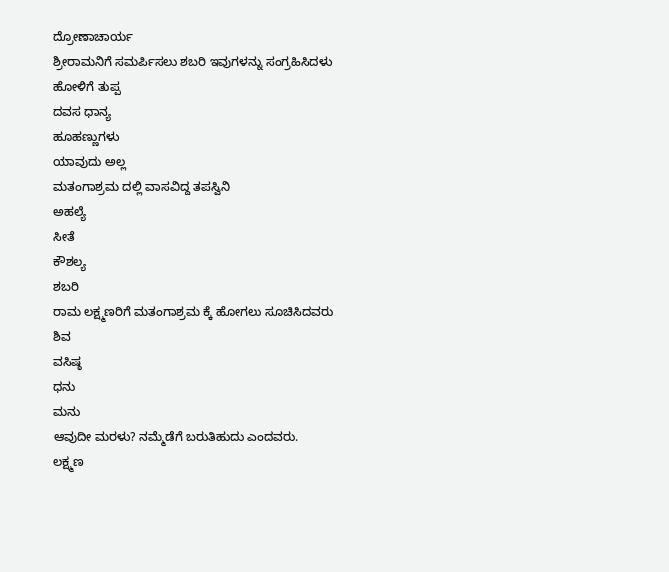ದ್ರೋಣಾಚಾರ್ಯ
ಶ್ರೀರಾಮನಿಗೆ ಸಮರ್ಪಿಸಲು ಶಬರಿ ಇವುಗಳನ್ನು ಸಂಗ್ರಹಿಸಿದಳು
ಹೋಳಿಗೆ ತುಪ್ಪ
ದವಸ ಧಾನ್ಯ
ಹೂಹಣ್ಣುಗಳು
ಯಾವುದು ಅಲ್ಲ
ಮತಂಗಾಶ್ರಮ ದಲ್ಲಿ ವಾಸವಿದ್ದ ತಪಸ್ವಿನಿ
ಅಹಲ್ಯೆ
ಸೀತೆ
ಕೌಶಲ್ಯ
ಶಬರಿ
ರಾಮ ಲಕ್ಷ್ಮಣರಿಗೆ ಮತಂಗಾಶ್ರಮ ಕ್ಕೆ ಹೋಗಲು ಸೂಚಿಸಿದವರು
ಶಿವ
ವಸಿಷ್ಠ
ಧನು
ಮನು
ಆವುದೀ ಮರಳು? ನಮ್ಮೆಡೆಗೆ ಬರುತಿಹುದು ಎಂದವರು.
ಲಕ್ಷ್ಮಣ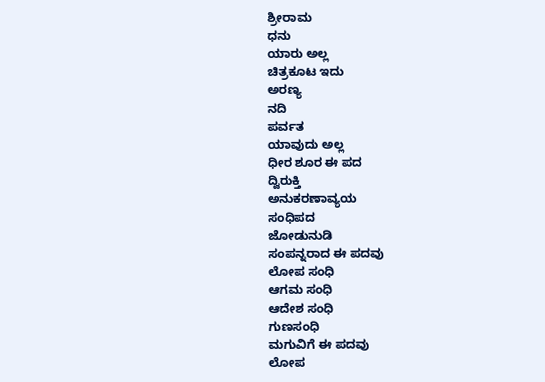ಶ್ರೀರಾಮ
ಧನು
ಯಾರು ಅಲ್ಲ
ಚಿತ್ರಕೂಟ ಇದು
ಅರಣ್ಯ
ನದಿ
ಪರ್ವತ
ಯಾವುದು ಅಲ್ಲ
ಧೀರ ಶೂರ ಈ ಪದ
ದ್ವಿರುಕ್ತಿ
ಅನುಕರಣಾವ್ಯಯ
ಸಂಧಿಪದ
ಜೋಡುನುಡಿ
ಸಂಪನ್ನರಾದ ಈ ಪದವು
ಲೋಪ ಸಂಧಿ
ಆಗಮ ಸಂಧಿ
ಆದೇಶ ಸಂಧಿ
ಗುಣಸಂಧಿ
ಮಗುವಿಗೆ ಈ ಪದವು
ಲೋಪ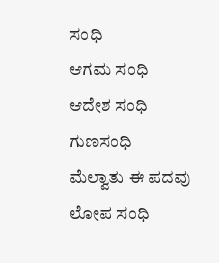ಸಂಧಿ
ಆಗಮ ಸಂಧಿ
ಆದೇಶ ಸಂಧಿ
ಗುಣಸಂಧಿ
ಮೆಲ್ವಾತು ಈ ಪದವು
ಲೋಪ ಸಂಧಿ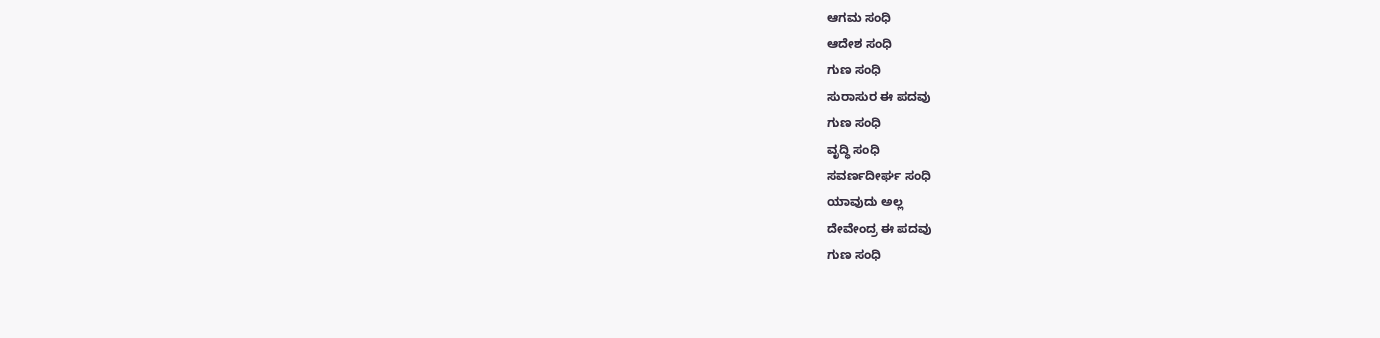ಆಗಮ ಸಂಧಿ
ಆದೇಶ ಸಂಧಿ
ಗುಣ ಸಂಧಿ
ಸುರಾಸುರ ಈ ಪದವು
ಗುಣ ಸಂಧಿ
ವೃದ್ಧಿ ಸಂಧಿ
ಸವರ್ಣದೀರ್ಘ ಸಂಧಿ
ಯಾವುದು ಅಲ್ಲ
ದೇವೇಂದ್ರ ಈ ಪದವು
ಗುಣ ಸಂಧಿ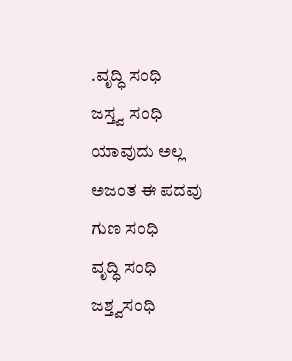.ವೃದ್ಧಿ ಸಂಧಿ
ಜಸ್ತ್ವ ಸಂಧಿ
ಯಾವುದು ಅಲ್ಲ
ಅಜಂತ ಈ ಪದವು
ಗುಣ ಸಂಧಿ
ವೃದ್ಧಿ ಸಂಧಿ
ಜಶ್ತ್ವಸಂಧಿ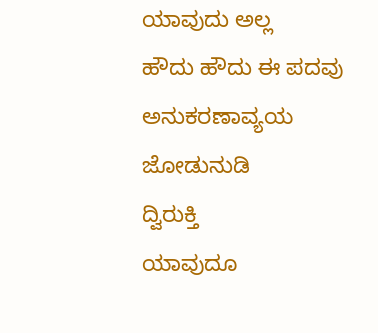ಯಾವುದು ಅಲ್ಲ
ಹೌದು ಹೌದು ಈ ಪದವು
ಅನುಕರಣಾವ್ಯಯ
ಜೋಡುನುಡಿ
ದ್ವಿರುಕ್ತಿ
ಯಾವುದೂ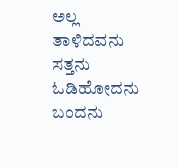ಅಲ್ಲ
ತಾಳಿದವನು
ಸತ್ತನು
ಓಡಿಹೋದನು
ಬಂದನು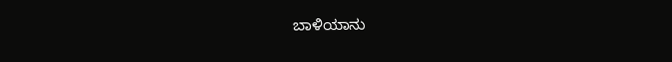ಬಾಳಿಯಾನು